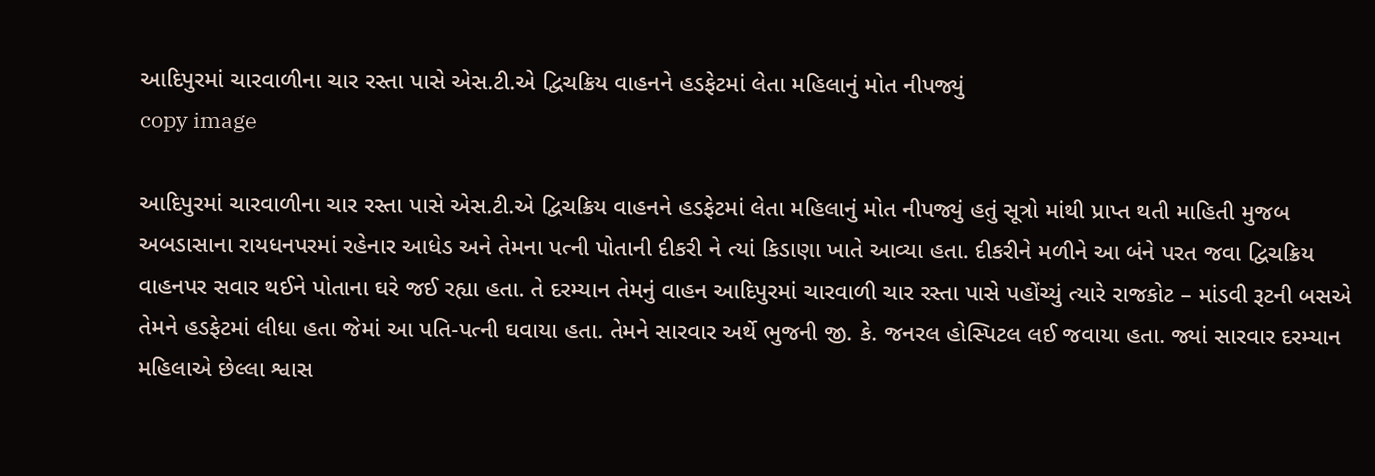આદિપુરમાં ચારવાળીના ચાર રસ્તા પાસે એસ.ટી.એ દ્વિચક્રિય વાહનને હડફેટમાં લેતા મહિલાનું મોત નીપજ્યું
copy image

આદિપુરમાં ચારવાળીના ચાર રસ્તા પાસે એસ.ટી.એ દ્વિચક્રિય વાહનને હડફેટમાં લેતા મહિલાનું મોત નીપજ્યું હતું સૂત્રો માંથી પ્રાપ્ત થતી માહિતી મુજબ અબડાસાના રાયધનપરમાં રહેનાર આધેડ અને તેમના પત્ની પોતાની દીકરી ને ત્યાં કિડાણા ખાતે આવ્યા હતા. દીકરીને મળીને આ બંને પરત જવા દ્વિચક્રિય વાહનપર સવાર થઈને પોતાના ઘરે જઈ રહ્યા હતા. તે દરમ્યાન તેમનું વાહન આદિપુરમાં ચારવાળી ચાર રસ્તા પાસે પહોંચ્યું ત્યારે રાજકોટ – માંડવી રૂટની બસએ તેમને હડફેટમાં લીધા હતા જેમાં આ પતિ-પત્ની ઘવાયા હતા. તેમને સારવાર અર્થે ભુજની જી. કે. જનરલ હોસ્પિટલ લઈ જવાયા હતા. જ્યાં સારવાર દરમ્યાન મહિલાએ છેલ્લા શ્વાસ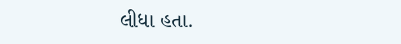લીધા હતા.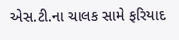એસ.ટી.ના ચાલક સામે ફરિયાદ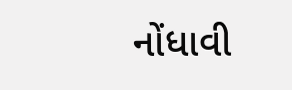નોંધાવી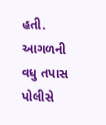હતી. આગળની વધુ તપાસ પોલીસે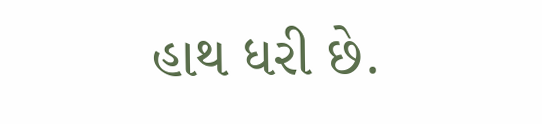હાથ ધરી છે.